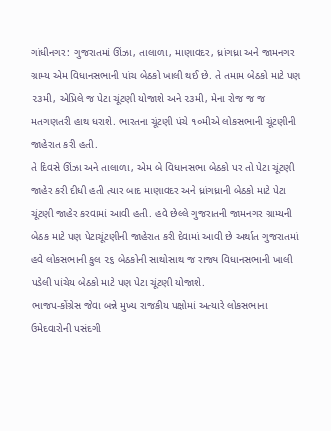ગાંધીનગર: ગુજરાતમાં ઊંઝા, તાલાળા, માણાવદર, ધ્રાંગધ્રા અને જામનગર ગ્રામ્ય એમ વિધાનસભાની પાંચ બેઠકો ખાલી થઈ છે. તે તમામ બેઠકો માટે પણ ૨૩મી, એપ્રિલે જ પેટા ચૂંટણી યોજાશે અને ૨૩મી, મેના રોજ જ જ મતગણતરી હાથ ધરાશે. ભારતના ચૂંટણી પંચે ૧૦મીએ લોકસભાની ચૂંટણીની જાહેરાત કરી હતી.
તે દિવસે ઊંઝા અને તાલાળા, એમ બે વિધાનસભા બેઠકો પર તો પેટા ચૂંટણી જાહેર કરી દીધી હતી ત્યાર બાદ માણાવદર અને ધ્રાંગધ્રાની બેઠકો માટે પેટા ચૂંટણી જાહેર કરવામાં આવી હતી. હવે છેલ્લે ગુજરાતની જામનગર ગ્રામ્યની બેઠક માટે પણ પેટાચૂંટણીની જાહેરાત કરી દેવામાં આવી છે અર્થાત ગુજરાતમાં હવે લોકસભાની કુલ ૨૬ બેઠકોની સાથોસાથ જ રાજ્ય વિધાનસભાની ખાલી પડેલી પાંચેય બેઠકો માટે પણ પેટા ચૂંટણી યોજાશે.
ભાજપ-કોંગ્રેસ જેવા બન્ને મુખ્ય રાજકીય પક્ષોમાં અત્યારે લોકસભાના ઉમેદવારોની પસંદગી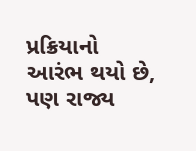પ્રક્રિયાનો આરંભ થયો છે, પણ રાજ્ય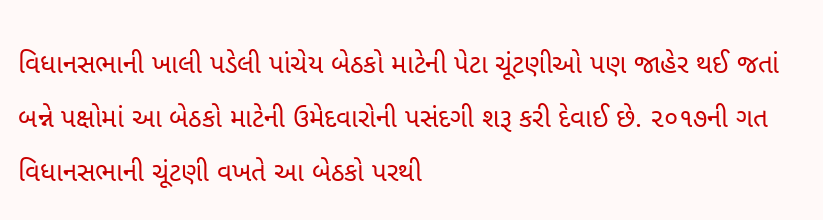વિધાનસભાની ખાલી પડેલી પાંચેય બેઠકો માટેની પેટા ચૂંટણીઓ પણ જાહેર થઈ જતાં બન્ને પક્ષોમાં આ બેઠકો માટેની ઉમેદવારોની પસંદગી શરૂ કરી દેવાઈ છે. ૨૦૧૭ની ગત વિધાનસભાની ચૂંટણી વખતે આ બેઠકો પરથી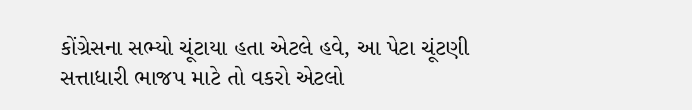કોંગ્રેસના સભ્યો ચૂંટાયા હતા એટલે હવે, આ પેટા ચૂંટણી સત્તાધારી ભાજપ માટે તો વકરો એટલો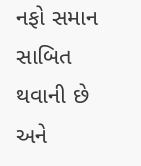નફો સમાન સાબિત થવાની છે અને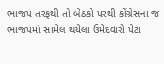ભાજપ તરફથી તો બેઠકો પરથી કોંગ્રેસના જ ભાજપમાં સામેલ થયેલા ઉમેદવારો પેટા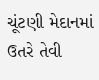ચૂંટણી મેદાનમાં ઉતરે તેવી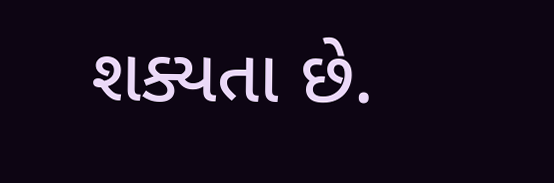શક્યતા છે.